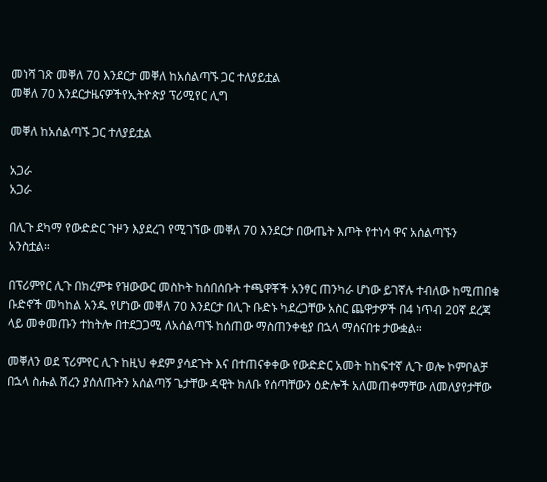መነሻ ገጽ መቐለ 70 እንደርታ መቐለ ከአሰልጣኙ ጋር ተለያይቷል
መቐለ 70 እንደርታዜናዎችየኢትዮጵያ ፕሪሚየር ሊግ

መቐለ ከአሰልጣኙ ጋር ተለያይቷል

አጋራ
አጋራ

በሊጉ ደካማ የውድድር ጉዞን እያደረገ የሚገኘው መቐለ 70 እንደርታ በውጤት እጦት የተነሳ ዋና አሰልጣኙን አንስቷል።

በፕሪምየር ሊጉ በክረምቱ የዝውውር መስኮት ከሰበሰቡት ተጫዋቾች አንፃር ጠንካራ ሆነው ይገኛሉ ተብለው ከሚጠበቁ ቡድኖች መካከል አንዱ የሆነው መቐለ 70 እንደርታ በሊጉ ቡድኑ ካደረጋቸው አስር ጨዋታዎች በ4 ነጥብ 20ኛ ደረጃ ላይ መቀመጡን ተከትሎ በተደጋጋሚ ለአሰልጣኙ ከሰጠው ማስጠንቀቂያ በኋላ ማሰናበቱ ታውቋል።

መቐለን ወደ ፕሪምየር ሊጉ ከዚህ ቀደም ያሳደጉት እና በተጠናቀቀው የውድድር አመት ከከፍተኛ ሊጉ ወሎ ኮምቦልቻ በኋላ ስሑል ሽረን ያሰለጡትን አሰልጣኝ ጌታቸው ዳዊት ክለቡ የሰጣቸውን ዕድሎች አለመጠቀማቸው ለመለያየታቸው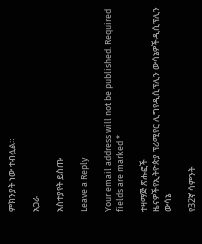ምክንያት ነው ተብሏል።

አጋራ

አስተያየት ይስጡ

Leave a Reply

Your email address will not be published. Required fields are marked *

ተዛማጅ ጽሑፎች
ዜናዎችየኢትዮጵያ ፕሪሚየር ሊግየዲሲፕሊን ውሳኔዎችዲሲፕሊን ውሳኔ

የ32ኛ ሳምንት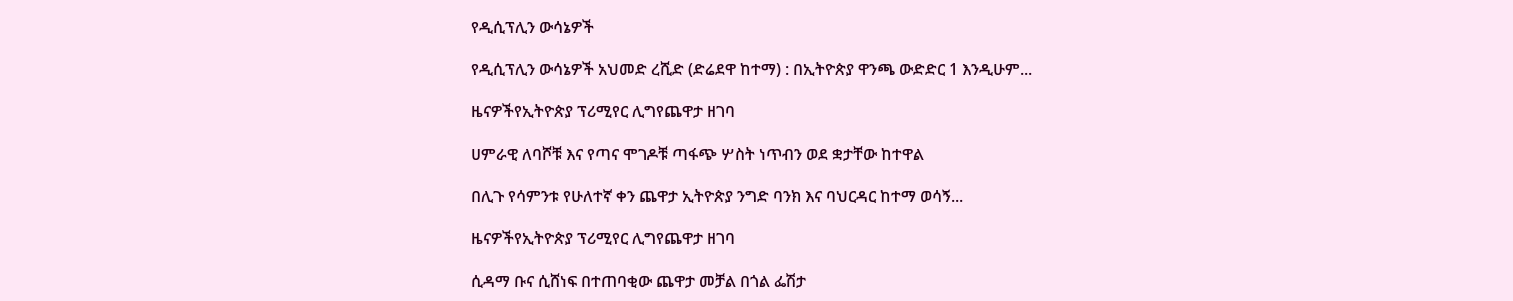የዲሲፕሊን ውሳኔዎች

የዲሲፕሊን ውሳኔዎች አህመድ ረሺድ (ድሬደዋ ከተማ) : በኢትዮጵያ ዋንጫ ውድድር 1 እንዲሁም...

ዜናዎችየኢትዮጵያ ፕሪሚየር ሊግየጨዋታ ዘገባ

ሀምራዊ ለባሾቹ እና የጣና ሞገዶቹ ጣፋጭ ሦስት ነጥብን ወደ ቋታቸው ከተዋል

በሊጉ የሳምንቱ የሁለተኛ ቀን ጨዋታ ኢትዮጵያ ንግድ ባንክ እና ባህርዳር ከተማ ወሳኝ...

ዜናዎችየኢትዮጵያ ፕሪሚየር ሊግየጨዋታ ዘገባ

ሲዳማ ቡና ሲሸነፍ በተጠባቂው ጨዋታ መቻል በጎል ፌሽታ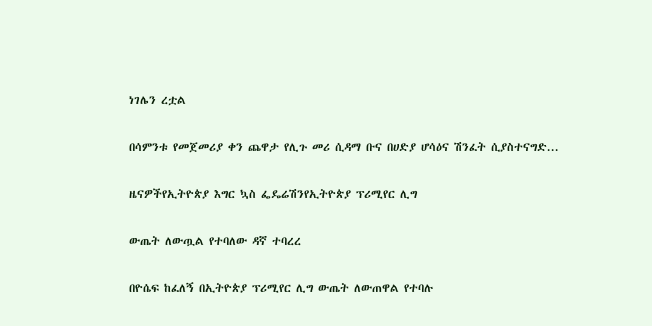ነገሌን ረቷል

በሳምንቱ የመጀመሪያ ቀን ጨዋታ የሊጉ መሪ ሲዳማ ቡና በሀድያ ሆሳዕና ሽንፈት ሲያስተናግድ...

ዜናዎችየኢትዮጵያ እግር ኳስ ፌዴሬሽንየኢትዮጵያ ፕሪሚየር ሊግ

ውጤት ለውጧል የተባለው ዳኛ ተባረረ

በዮሴፍ ከፈለኝ በኢትዮጵያ ፕሪሚየር ሊግ ውጤት ለውጠዋል የተባሉ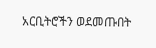አርቢትሮችን ወደመጡበት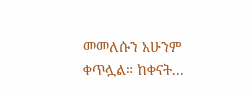መመለሱን አሁንም ቀጥሏል። ከቀናት...